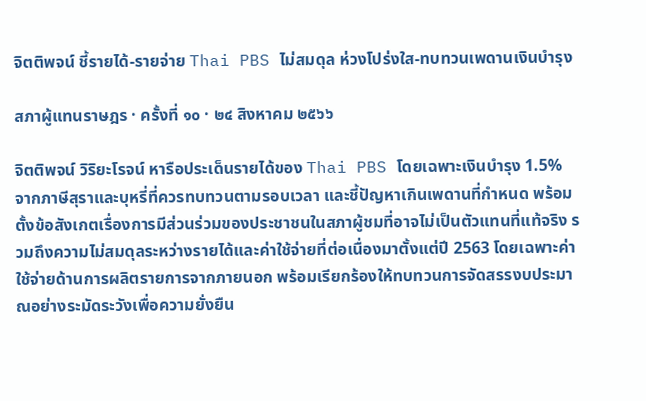จิตติพจน์ ชี้รายได้-รายจ่าย Thai PBS ไม่สมดุล ห่วงโปร่งใส-ทบทวนเพดานเงินบำรุง

สภาผู้แทนราษฎร · ครั้งที่ ๑๐ · ๒๔ สิงหาคม ๒๕๖๖

จิตติพจน์ วิริยะโรจน์ หารือประเด็นรายได้ของ Thai PBS โดยเฉพาะเงินบำรุง 1.5% จากภาษีสุราและบุหรี่ที่ควรทบทวนตามรอบเวลา และชี้ปัญหาเกินเพดานที่กำหนด พร้อมตั้งข้อสังเกตเรื่องการมีส่วนร่วมของประชาชนในสภาผู้ชมที่อาจไม่เป็นตัวแทนที่แท้จริง รวมถึงความไม่สมดุลระหว่างรายได้และค่าใช้จ่ายที่ต่อเนื่องมาตั้งแต่ปี 2563 โดยเฉพาะค่าใช้จ่ายด้านการผลิตรายการจากภายนอก พร้อมเรียกร้องให้ทบทวนการจัดสรรงบประมาณอย่างระมัดระวังเพื่อความยั่งยืน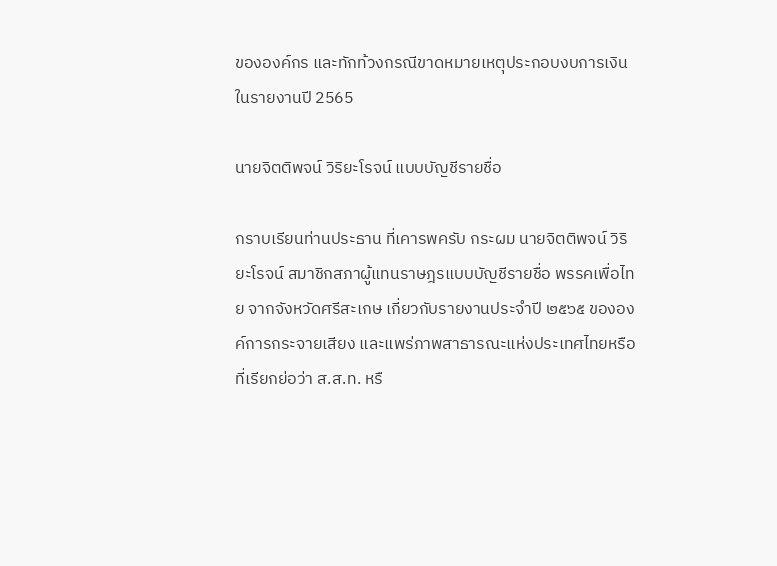ขององค์กร และทักท้วงกรณีขาดหมายเหตุประกอบงบการเงินในรายงานปี 2565

นายจิตติพจน์ วิริยะโรจน์ แบบบัญชีรายชื่อ

กราบเรียนท่านประธาน ที่เคารพครับ กระผม นายจิตติพจน์ วิริยะโรจน์ สมาชิกสภาผู้แทนราษฎรแบบบัญชีรายชื่อ พรรคเพื่อไทย จากจังหวัดศรีสะเกษ เกี่ยวกับรายงานประจำปี ๒๕๖๕ ขององค์การกระจายเสียง และแพร่ภาพสาธารณะแห่งประเทศไทยหรือที่เรียกย่อว่า ส.ส.ท. หรื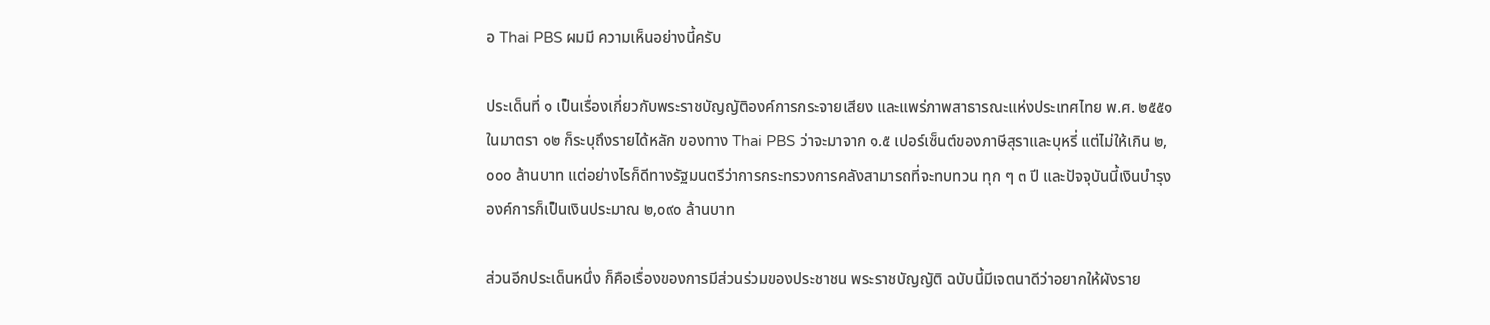อ Thai PBS ผมมี ความเห็นอย่างนี้ครับ

ประเด็นที่ ๑ เป็นเรื่องเกี่ยวกับพระราชบัญญัติองค์การกระจายเสียง และแพร่ภาพสาธารณะแห่งประเทศไทย พ.ศ. ๒๕๕๑ ในมาตรา ๑๒ ก็ระบุถึงรายได้หลัก ของทาง Thai PBS ว่าจะมาจาก ๑.๕ เปอร์เซ็นต์ของภาษีสุราและบุหรี่ แต่ไม่ให้เกิน ๒,๐๐๐ ล้านบาท แต่อย่างไรก็ดีทางรัฐมนตรีว่าการกระทรวงการคลังสามารถที่จะทบทวน ทุก ๆ ๓ ปี และปัจจุบันนี้เงินบำรุงองค์การก็เป็นเงินประมาณ ๒,๐๙๐ ล้านบาท

ส่วนอีกประเด็นหนึ่ง ก็คือเรื่องของการมีส่วนร่วมของประชาชน พระราชบัญญัติ ฉบับนี้มีเจตนาดีว่าอยากให้ผังราย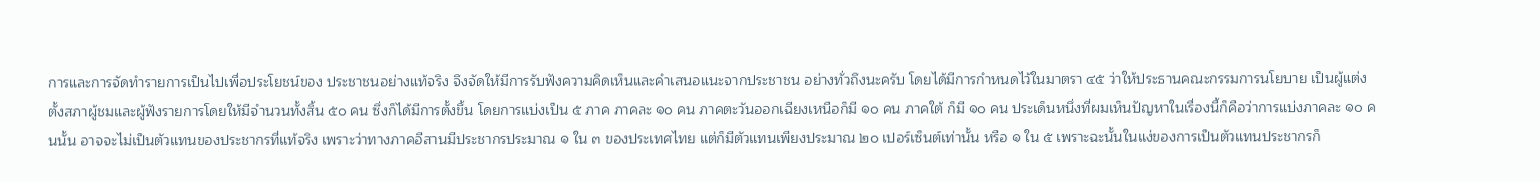การและการจัดทำรายการเป็นไปเพื่อประโยชน์ของ ประชาชนอย่างแท้จริง จึงจัดให้มีการรับฟังความคิดเห็นและคำเสนอแนะจากประชาชน อย่างทั่วถึงนะครับ โดยได้มีการกำหนดไว้ในมาตรา ๔๕ ว่าให้ประธานคณะกรรมการนโยบาย เป็นผู้แต่งตั้งสภาผู้ชมและผู้ฟังรายการโดยให้มีจำนวนทั้งสิ้น ๕๐ คน ซึ่งก็ได้มีการตั้งขึ้น โดยการแบ่งเป็น ๕ ภาค ภาคละ ๑๐ คน ภาคตะวันออกเฉียงเหนือก็มี ๑๐ คน ภาคใต้ ก็มี ๑๐ คน ประเด็นหนึ่งที่ผมเห็นปัญหาในเรื่องนี้ก็คือว่าการแบ่งภาคละ ๑๐ คนนั้น อาจจะไม่เป็นตัวแทนของประชากรที่แท้จริง เพราะว่าทางภาคอีสานมีประชากรประมาณ ๑ ใน ๓ ของประเทศไทย แต่ก็มีตัวแทนเพียงประมาณ ๒๐ เปอร์เซ็นต์เท่านั้น หรือ ๑ ใน ๕ เพราะฉะนั้นในแง่ของการเป็นตัวแทนประชากรก็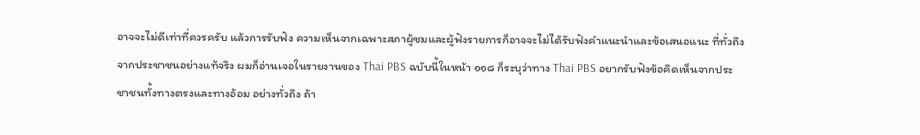อาจจะไม่ดีเท่าที่ควรครับ แล้วการรับฟัง ความเห็นจากเฉพาะสภาผู้ชมและผู้ฟังรายการก็อาจจะไม่ได้รับฟังคำแนะนำและข้อเสนอแนะ ที่ทั่วถึงจากประชาชนอย่างแท้จริง ผมก็อ่านเจอในรายงานของ Thai PBS ฉบับนี้ในหน้า ๑๑๘ ก็ระบุว่าทาง Thai PBS อยากรับฟังข้อคิดเห็นจากประชาชนทั้งทางตรงและทางอ้อม อย่างทั่วถึง ถ้า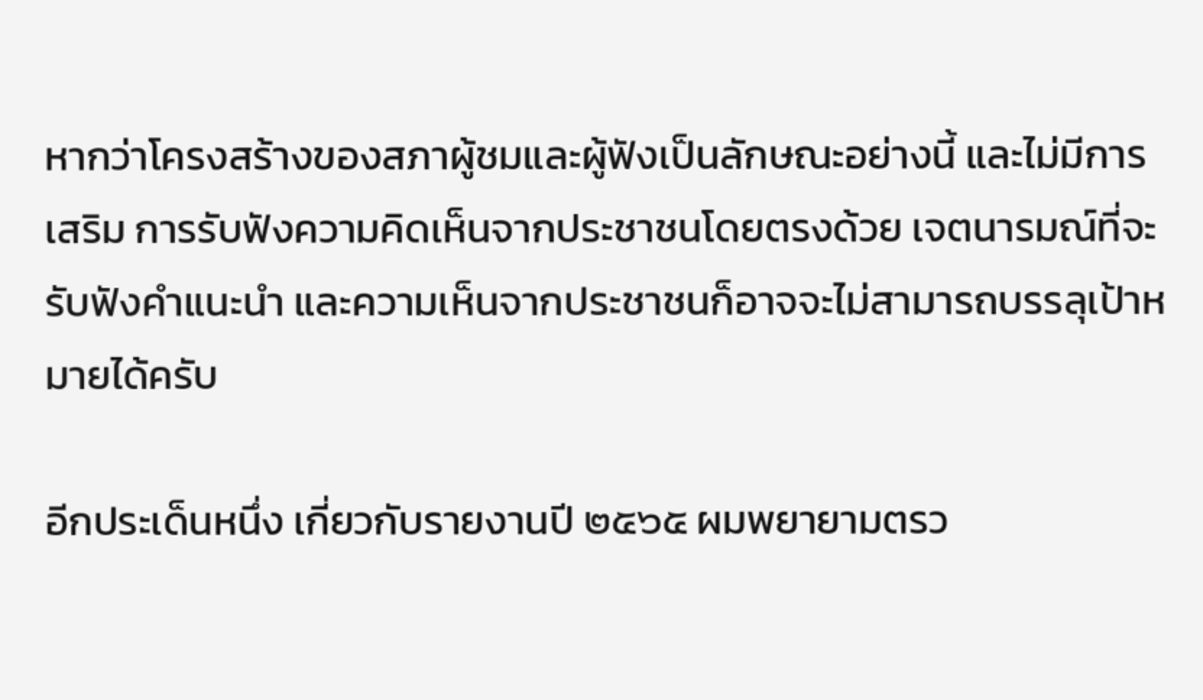หากว่าโครงสร้างของสภาผู้ชมและผู้ฟังเป็นลักษณะอย่างนี้ และไม่มีการเสริม การรับฟังความคิดเห็นจากประชาชนโดยตรงด้วย เจตนารมณ์ที่จะรับฟังคำแนะนำ และความเห็นจากประชาชนก็อาจจะไม่สามารถบรรลุเป้าหมายได้ครับ

อีกประเด็นหนึ่ง เกี่ยวกับรายงานปี ๒๕๖๕ ผมพยายามตรว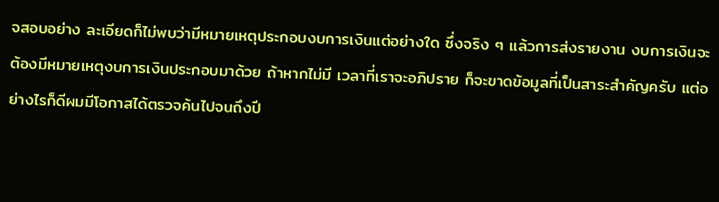จสอบอย่าง ละเอียดก็ไม่พบว่ามีหมายเหตุประกอบงบการเงินแต่อย่างใด ซึ่งจริง ๆ แล้วการส่งรายงาน งบการเงินจะต้องมีหมายเหตุงบการเงินประกอบมาด้วย ถ้าหากไม่มี เวลาที่เราจะอภิปราย ก็จะขาดข้อมูลที่เป็นสาระสำคัญครับ แต่อย่างไรก็ดีผมมีโอกาสได้ตรวจค้นไปจนถึงปี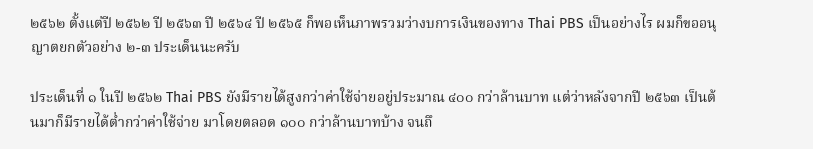๒๕๖๒ ตั้งแต่ปี ๒๕๖๒ ปี ๒๕๖๓ ปี ๒๕๖๔ ปี ๒๕๖๕ ก็พอเห็นภาพรวมว่างบการเงินของทาง Thai PBS เป็นอย่างไร ผมก็ขออนุญาตยกตัวอย่าง ๒-๓ ประเด็นนะครับ

ประเด็นที่ ๑ ในปี ๒๕๖๒ Thai PBS ยังมีรายได้สูงกว่าค่าใช้จ่ายอยู่ประมาณ ๔๐๐ กว่าล้านบาท แต่ว่าหลังจากปี ๒๕๖๓ เป็นต้นมาก็มีรายได้ต่ำกว่าค่าใช้จ่าย มาโดยตลอด ๑๐๐ กว่าล้านบาทบ้าง จนถึ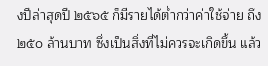งปีล่าสุดปี ๒๕๖๕ ก็มีรายได้ต่ำกว่าค่าใช้จ่าย ถึง ๒๕๐ ล้านบาท ซึ่งเป็นสิ่งที่ไม่ควรจะเกิดขึ้น แล้ว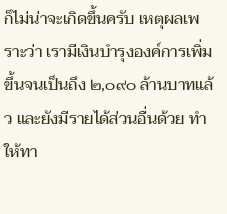ก็ไม่น่าจะเกิดขึ้นครับ เหตุผลเพราะว่า เรามีเงินบำรุงองค์การเพิ่มขึ้นจนเป็นถึง ๒,๐๙๐ ล้านบาทแล้ว และยังมีรายได้ส่วนอื่นด้วย ทำให้ทา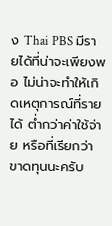ง Thai PBS มีรายได้ที่น่าจะเพียงพอ ไม่น่าจะทำให้เกิดเหตุการณ์ที่รายได้ ต่ำกว่าค่าใช้จ่าย หรือที่เรียกว่าขาดทุนนะครับ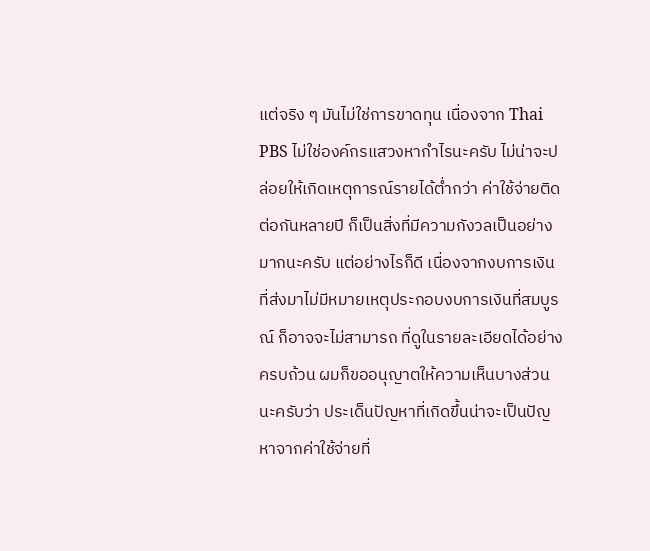แต่จริง ๆ มันไม่ใช่การขาดทุน เนื่องจาก Thai PBS ไม่ใช่องค์กรแสวงหากำไรนะครับ ไม่น่าจะปล่อยให้เกิดเหตุการณ์รายได้ต่ำกว่า ค่าใช้จ่ายติดต่อกันหลายปี ก็เป็นสิ่งที่มีความกังวลเป็นอย่างมากนะครับ แต่อย่างไรก็ดี เนื่องจากงบการเงินที่ส่งมาไม่มีหมายเหตุประกอบงบการเงินที่สมบูรณ์ ก็อาจจะไม่สามารถ ที่ดูในรายละเอียดได้อย่างครบถ้วน ผมก็ขออนุญาตให้ความเห็นบางส่วนนะครับว่า ประเด็นปัญหาที่เกิดขึ้นน่าจะเป็นปัญหาจากค่าใช้จ่ายที่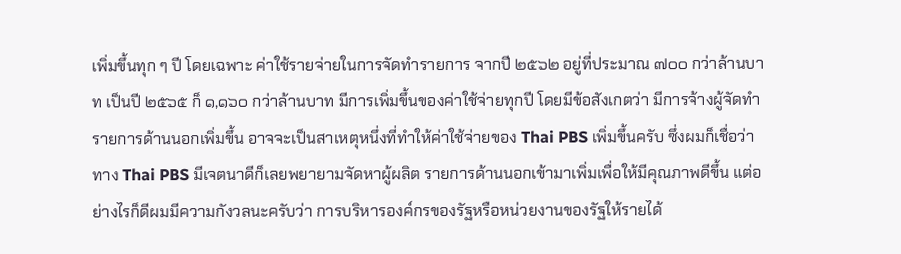เพิ่มขึ้นทุก ๆ ปี โดยเฉพาะ ค่าใช้รายจ่ายในการจัดทำรายการ จากปี ๒๕๖๒ อยู่ที่ประมาณ ๗๐๐ กว่าล้านบาท เป็นปี ๒๕๖๕ ก็ ๑,๑๖๐ กว่าล้านบาท มีการเพิ่มขึ้นของค่าใช้จ่ายทุกปี โดยมีข้อสังเกตว่า มีการจ้างผู้จัดทำรายการด้านนอกเพิ่มขึ้น อาจจะเป็นสาเหตุหนึ่งที่ทำให้ค่าใช้จ่ายของ Thai PBS เพิ่มขึ้นครับ ซึ่งผมก็เชื่อว่าทาง Thai PBS มีเจตนาดีก็เลยพยายามจัดหาผู้ผลิต รายการด้านนอกเข้ามาเพิ่มเพื่อให้มีคุณภาพดีขึ้น แต่อย่างไรก็ดีผมมีความกังวลนะครับว่า การบริหารองค์กรของรัฐหรือหน่วยงานของรัฐให้รายได้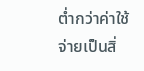ต่ำกว่าค่าใช้จ่ายเป็นสิ่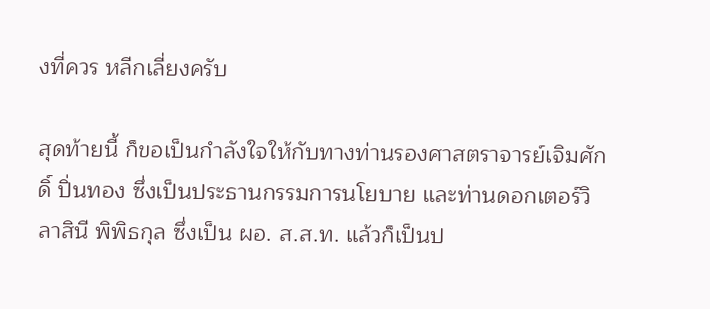งที่ควร หลีกเลี่ยงครับ

สุดท้ายนี้ ก็ขอเป็นกำลังใจให้กับทางท่านรองศาสตราจารย์เจิมศักดิ์ ปิ่นทอง ซึ่งเป็นประธานกรรมการนโยบาย และท่านดอกเตอร์วิลาสินี พิพิธกุล ซึ่งเป็น ผอ. ส.ส.ท. แล้วก็เป็นป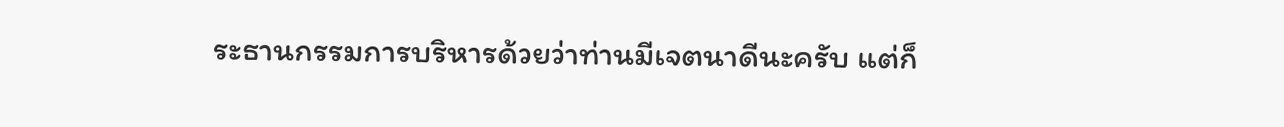ระธานกรรมการบริหารด้วยว่าท่านมีเจตนาดีนะครับ แต่ก็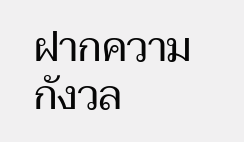ฝากความกังวล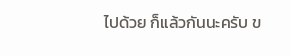ไปด้วย ก็แล้วกันนะครับ ข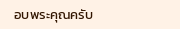อบพระคุณครับ